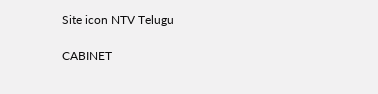Site icon NTV Telugu

CABINET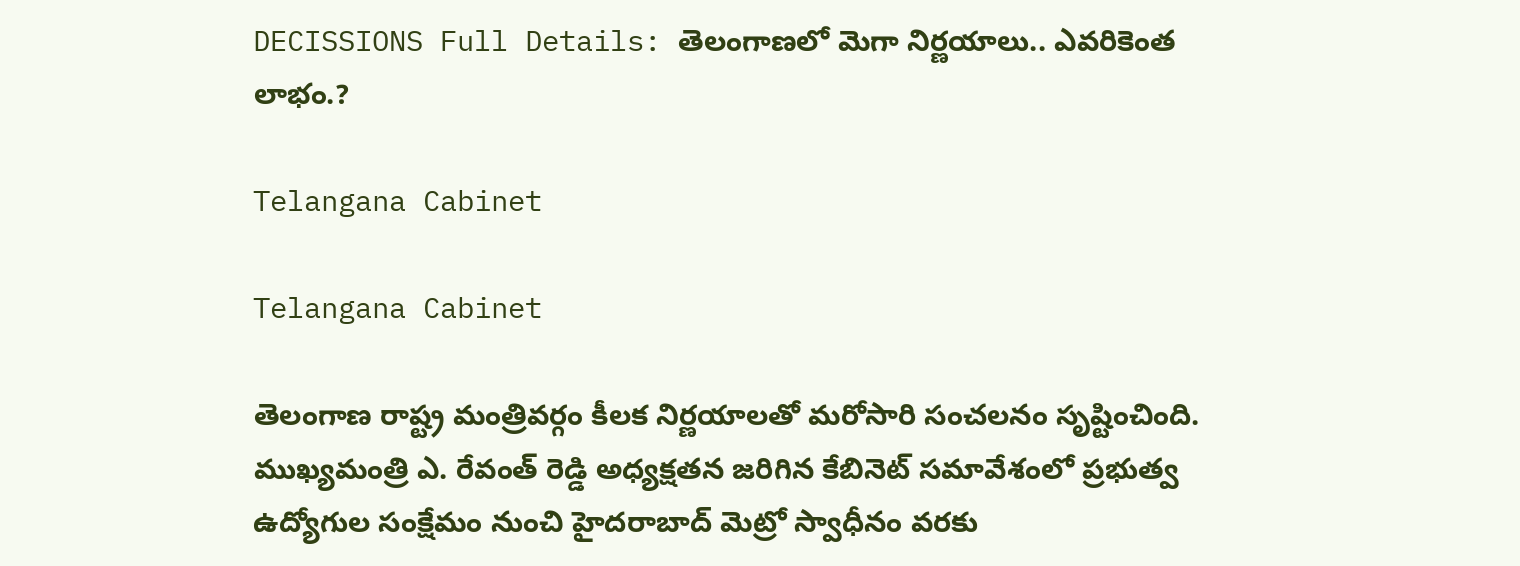DECISSIONS Full Details: తెలంగాణలో మెగా నిర్ణయాలు.. ఎవరికెంత లాభం.?

Telangana Cabinet

Telangana Cabinet

తెలంగాణ రాష్ట్ర మంత్రివర్గం కీలక నిర్ణయాలతో మరోసారి సంచలనం సృష్టించింది. ముఖ్యమంత్రి ఎ. రేవంత్ రెడ్డి అధ్యక్షతన జరిగిన కేబినెట్ సమావేశంలో ప్రభుత్వ ఉద్యోగుల సంక్షేమం నుంచి హైదరాబాద్ మెట్రో స్వాధీనం వరకు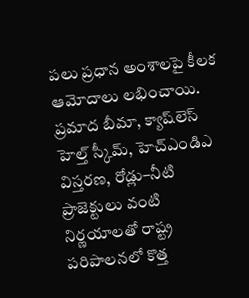పలు ప్రధాన అంశాలపై కీలక ఆమోదాలు లభించాయి. ప్రమాద బీమా, క్యాష్‌లెస్ హెల్త్ స్కీమ్, హెచ్ఎండిఎ విస్తరణ, రోడ్లు–నీటి ప్రాజెక్టులు వంటి నిర్ణయాలతో రాష్ట్ర పరిపాలనలో కొత్త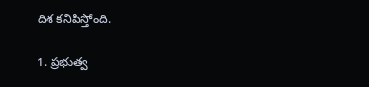దిశ కనిపిస్తోంది.

1. ప్రభుత్వ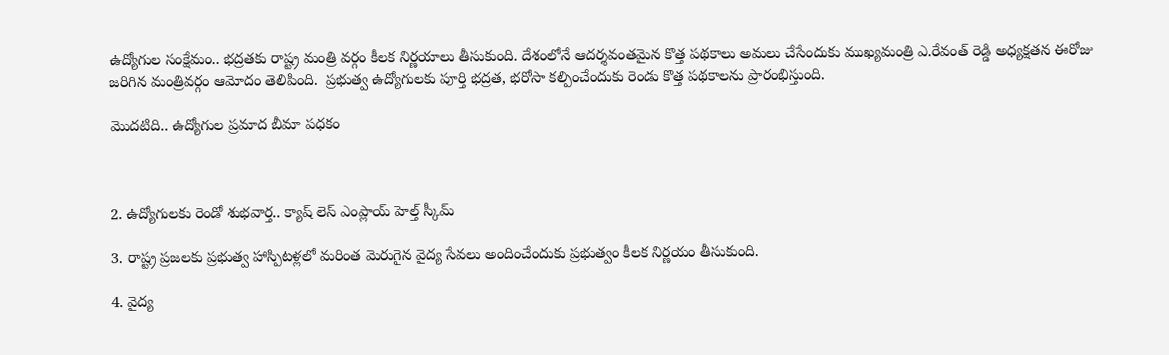ఉద్యోగుల సంక్షేమం.. భద్రతకు రాష్ట్ర మంత్రి వర్గం కీలక నిర్ణయాలు తీసుకుంది. దేశంలోనే ఆదర్శవంతమైన కొత్త పథకాలు అమలు చేసేందుకు ముఖ్యమంత్రి ఎ.రేవంత్ రెడ్డి అధ్యక్షతన ఈరోజు జరిగిన మంత్రివర్గం ఆమోదం తెలిపింది.  ప్రభుత్వ ఉద్యోగులకు పూర్తి భద్రత, భరోసా కల్పించేందుకు రెండు కొత్త పథకాలను ప్రారంభిస్తుంది.

మొదటిది.. ఉద్యోగుల ప్రమాద బీమా పధకం



2. ఉద్యోగులకు రెండో శుభవార్త.. క్యాష్ లెస్ ఎంప్లాయ్ హెల్త్ స్కీమ్

3. రాష్ట్ర ప్రజలకు ప్రభుత్వ హాస్పిటళ్లలో మరింత మెరుగైన వైద్య సేవలు అందించేందుకు ప్రభుత్వం కీలక నిర్ణయం తీసుకుంది.

4. వైద్య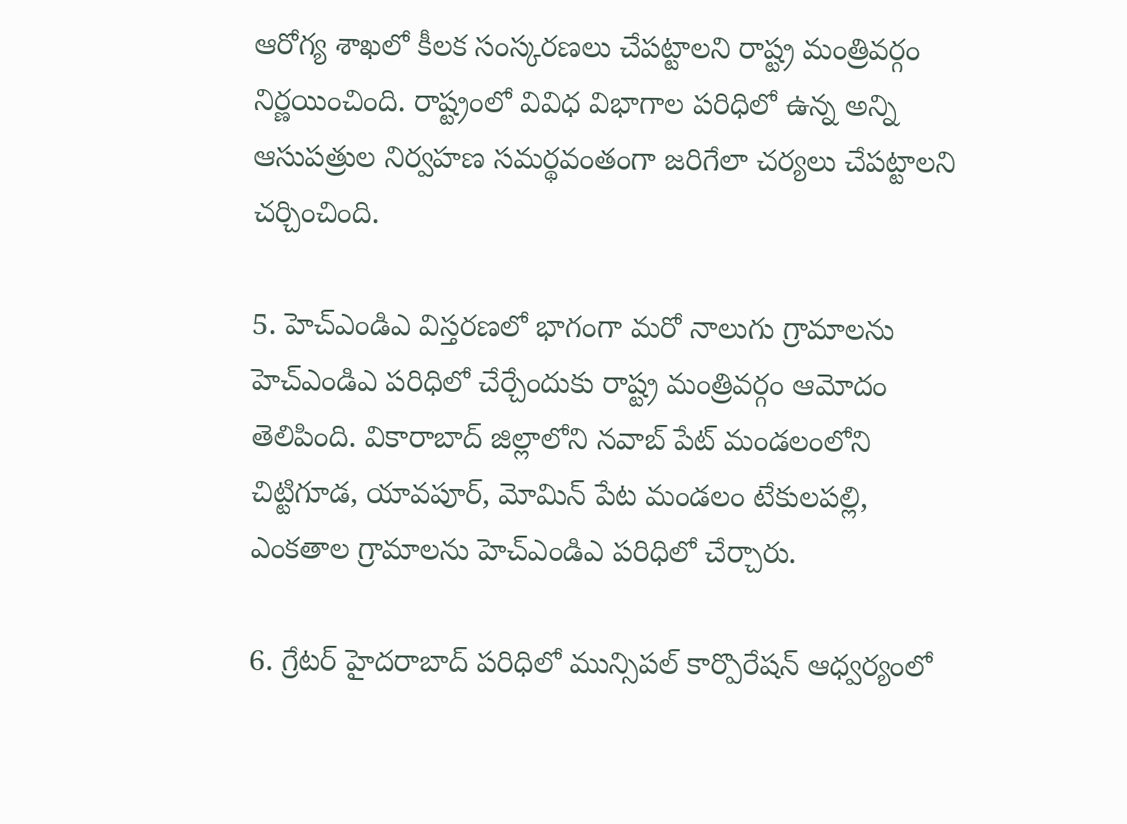ఆరోగ్య శాఖలో కీలక సంస్కరణలు చేపట్టాలని రాష్ట్ర మంత్రివర్గం నిర్ణయించింది. రాష్ట్రంలో వివిధ విభాగాల పరిధిలో ఉన్న అన్ని ఆసుపత్రుల నిర్వహణ సమర్థవంతంగా జరిగేలా చర్యలు చేపట్టాలని చర్చించింది.

5. హెచ్ఎండిఎ విస్తరణలో భాగంగా మరో నాలుగు గ్రామాలను హెచ్ఎండిఎ పరిధిలో చేర్చేందుకు రాష్ట్ర మంత్రివర్గం ఆమోదం తెలిపింది. వికారాబాద్ జిల్లాలోని నవాబ్ పేట్ మండలంలోని చిట్టిగూడ, యావపూర్, మోమిన్ పేట మండలం టేకులపల్లి, ఎంకతాల గ్రామాలను హెచ్ఎండిఎ పరిధిలో చేర్చారు.

6. గ్రేటర్ హైదరాబాద్ పరిధిలో మున్సిపల్ కార్పొరేషన్ ఆధ్వర్యంలో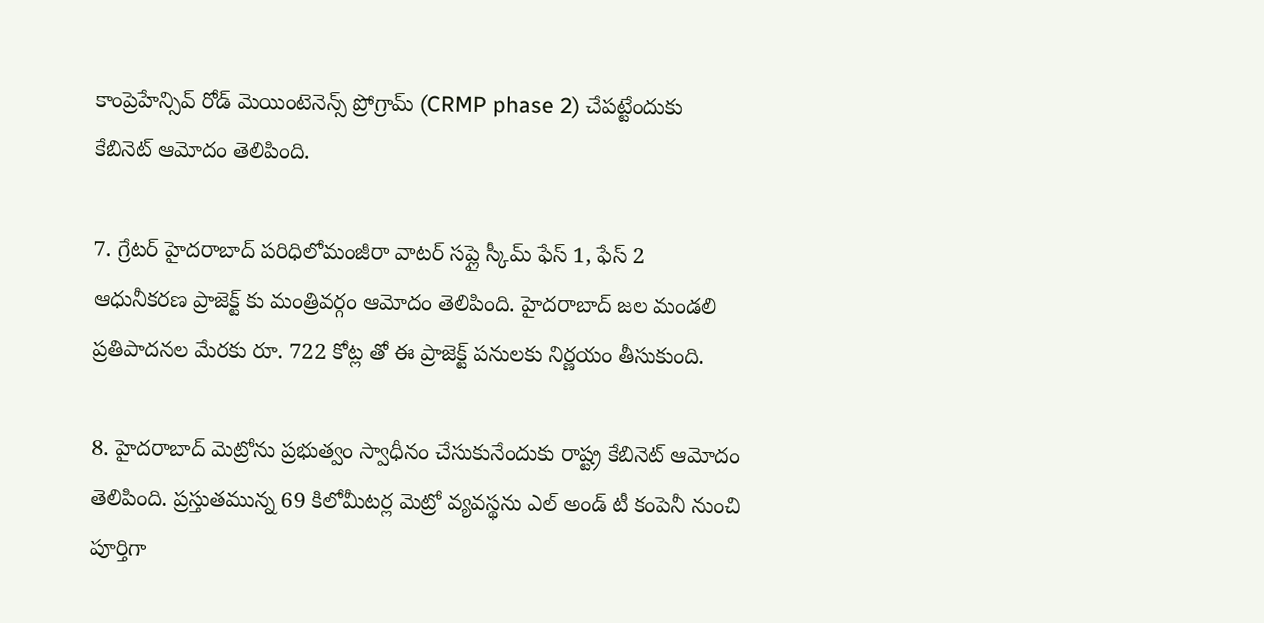కాంప్రెహేన్సివ్ రోడ్ మెయింటెనెన్స్ ప్రోగ్రామ్ (CRMP phase 2) చేపట్టేందుకు కేబినెట్ ఆమోదం తెలిపింది.

7. గ్రేటర్ హైదరాబాద్ పరిధిలోమంజీరా వాటర్ సప్లై స్కీమ్ ఫేస్ 1, ఫేస్ 2 ఆధునీకరణ ప్రాజెక్ట్ కు మంత్రివర్గం ఆమోదం తెలిపింది. హైదరాబాద్ జల మండలి ప్రతిపాదనల మేరకు రూ. 722 కోట్ల తో ఈ ప్రాజెక్ట్ పనులకు నిర్ణయం తీసుకుంది.

8. హైదరాబాద్ మెట్రోను ప్రభుత్వం స్వాధీనం చేసుకునేందుకు రాష్ట్ర కేబినెట్ ఆమోదం తెలిపింది. ప్రస్తుతమున్న 69 కిలోమీటర్ల మెట్రో వ్యవస్థను ఎల్ అండ్ టీ కంపెనీ నుంచి పూర్తిగా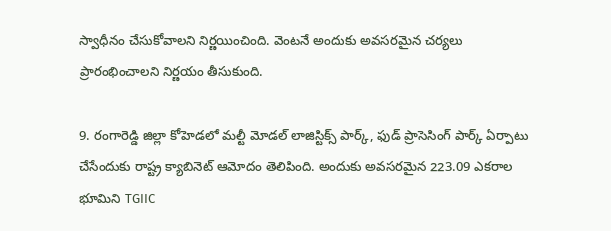స్వాధీనం చేసుకోవాలని నిర్ణయించింది. వెంటనే అందుకు అవసరమైన చర్యలు ప్రారంభించాలని నిర్ణయం తీసుకుంది.

9. రంగారెడ్డి జిల్లా కోహెడ‌లో మల్టీ మోడల్ లాజిస్టిక్స్ పార్క్‌, ఫుడ్ ప్రాసెసింగ్ పార్క్‌ ఏర్పాటు చేసేందుకు రాష్ట్ర క్యాబినెట్ ఆమోదం తెలిపింది. అందుకు అవసరమైన 223.09 ఎక‌రాల భూమిని TGIIC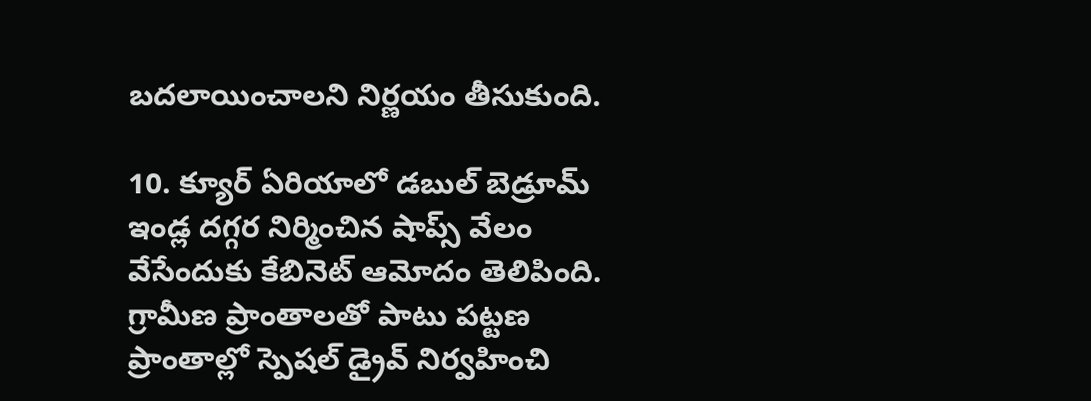బ‌ద‌లాయించాలని నిర్ణయం తీసుకుంది.

10. క్యూర్ ఏరియాలో డబుల్ బెడ్రూమ్ ఇండ్ల దగ్గర నిర్మించిన షాప్స్ వేలం వేసేందుకు కేబినెట్ ఆమోదం తెలిపింది. గ్రామీణ ప్రాంతాలతో పాటు పట్టణ ప్రాంతాల్లో స్పెషల్ డ్రైవ్ నిర్వహించి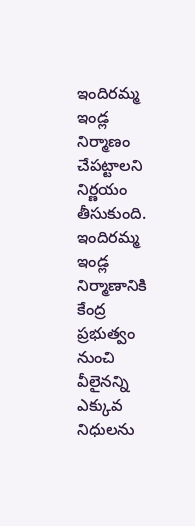ఇందిరమ్మ ఇండ్ల నిర్మాణం చేపట్టాలని నిర్ణయం తీసుకుంది. ఇందిరమ్మ ఇండ్ల నిర్మాణానికి కేంద్ర ప్రభుత్వం నుంచి వీలైనన్ని ఎక్కువ నిధులను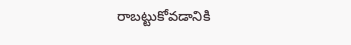రాబట్టుకోవడానికి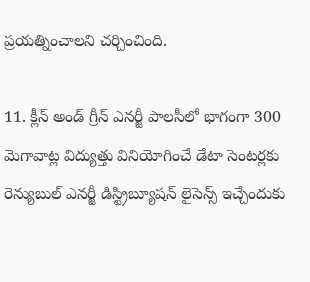ప్రయత్నించాలని చర్చించింది.

11. క్లీన్ అండ్ గ్రీన్ ఎనర్జీ పాలసీలో భాగంగా 300 మెగావాట్ల విద్యుత్తు వినియోగించే డేటా సెంటర్లకు రెన్యుబుల్ ఎనర్జీ డిస్ట్రిబ్యూషన్ లైసెన్స్ ఇచ్చేందుకు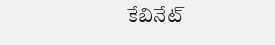కేబినేట్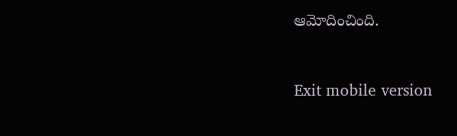ఆమోదించింది.



Exit mobile version